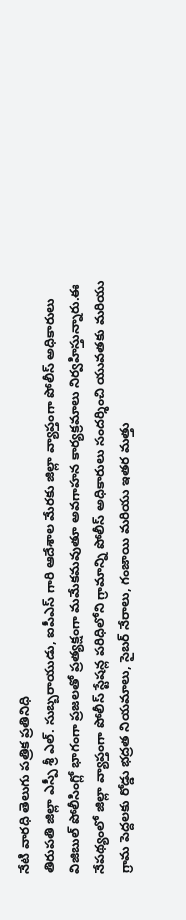నేటి వారధి తెలుగు పత్రిక ప్రతినిధి
తిరుపతి జిల్లా ఎస్పీ శ్రీ ఎల్. సుబ్బరాయుడు, ఐపీఎస్ గారి ఆదేశాల మేరకు జిల్లా వ్యాప్తంగా పోలీస్ అధికారులు విజిబుల్ పోలీసింగ్లో భాగంగా ప్రజలతో ప్రత్యక్షంగా మమేకమవుతూ అవగాహన కార్యక్రమాలు నిర్వహిస్తున్నారు.ఈ నేపథ్యంలో జిల్లా వ్యాప్తంగా పోలీస్ స్టేషన్ల పరిధిలోని గ్రామాన్ని పోలీస్ అధికారులు సందర్శించి యువతకు మరియు గ్రామ పెద్దలకు రోడ్డు భద్రత నియమాలు, సైబర్ నేరాలు, గంజాయి మరియు ఇతర మత్తు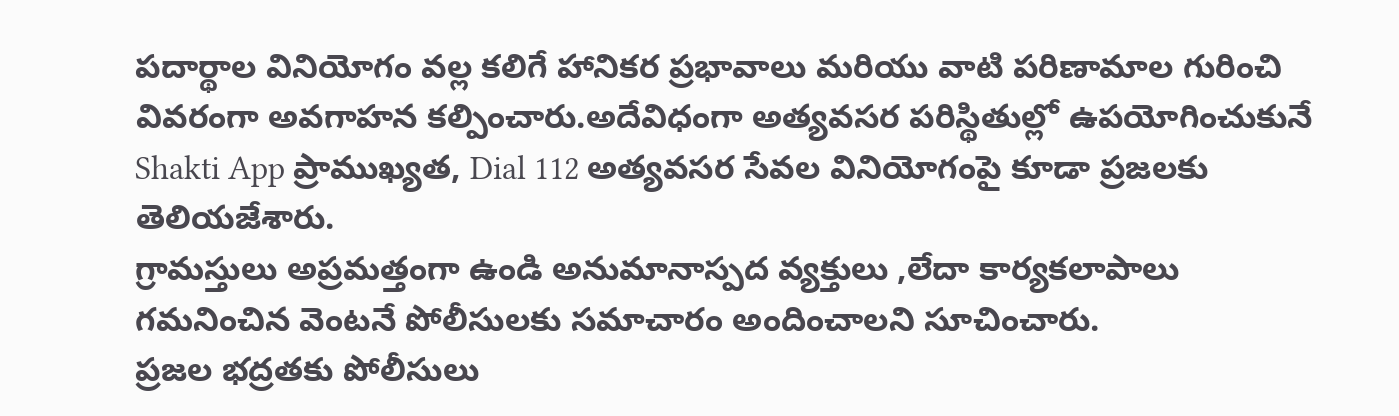పదార్థాల వినియోగం వల్ల కలిగే హానికర ప్రభావాలు మరియు వాటి పరిణామాల గురించి వివరంగా అవగాహన కల్పించారు.అదేవిధంగా అత్యవసర పరిస్థితుల్లో ఉపయోగించుకునే Shakti App ప్రాముఖ్యత, Dial 112 అత్యవసర సేవల వినియోగంపై కూడా ప్రజలకు తెలియజేశారు.
గ్రామస్తులు అప్రమత్తంగా ఉండి అనుమానాస్పద వ్యక్తులు ,లేదా కార్యకలాపాలు గమనించిన వెంటనే పోలీసులకు సమాచారం అందించాలని సూచించారు.
ప్రజల భద్రతకు పోలీసులు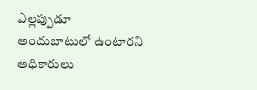ఎల్లప్పుడూ అందుబాటులో ఉంటారని అధికారులు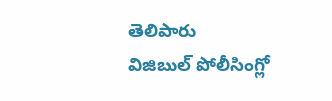తెలిపారు
విజిబుల్ పోలీసింగ్లో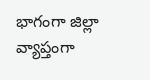భాగంగా జిల్లా వ్యాప్తంగా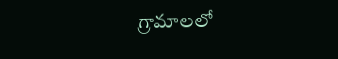గ్రామాలలో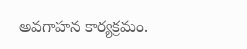అవగాహన కార్యక్రమం.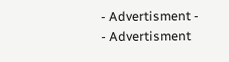- Advertisment -
- Advertisment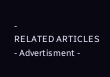-
RELATED ARTICLES
- Advertisment -